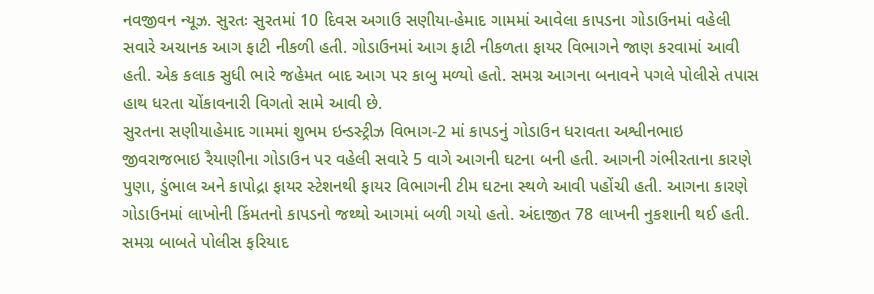નવજીવન ન્યૂઝ. સુરતઃ સુરતમાં 10 દિવસ અગાઉ સણીયા-હેમાદ ગામમાં આવેલા કાપડના ગોડાઉનમાં વહેલી સવારે અચાનક આગ ફાટી નીકળી હતી. ગોડાઉનમાં આગ ફાટી નીકળતા ફાયર વિભાગને જાણ કરવામાં આવી હતી. એક કલાક સુધી ભારે જહેમત બાદ આગ પર કાબુ મળ્યો હતો. સમગ્ર આગના બનાવને પગલે પોલીસે તપાસ હાથ ધરતા ચોંકાવનારી વિગતો સામે આવી છે.
સુરતના સણીયાહેમાદ ગામમાં શુભમ ઇન્ડસ્ટ્રીઝ વિભાગ-2 માં કાપડનું ગોડાઉન ધરાવતા અશ્વીનભાઇ જીવરાજભાઇ રૈયાણીના ગોડાઉન પર વહેલી સવારે 5 વાગે આગની ઘટના બની હતી. આગની ગંભીરતાના કારણે પુણા, ડુંભાલ અને કાપોદ્રા ફાયર સ્ટેશનથી ફાયર વિભાગની ટીમ ઘટના સ્થળે આવી પહોંચી હતી. આગના કારણે ગોડાઉનમાં લાખોની કિંમતનો કાપડનો જથ્થો આગમાં બળી ગયો હતો. અંદાજીત 78 લાખની નુકશાની થઈ હતી. સમગ્ર બાબતે પોલીસ ફરિયાદ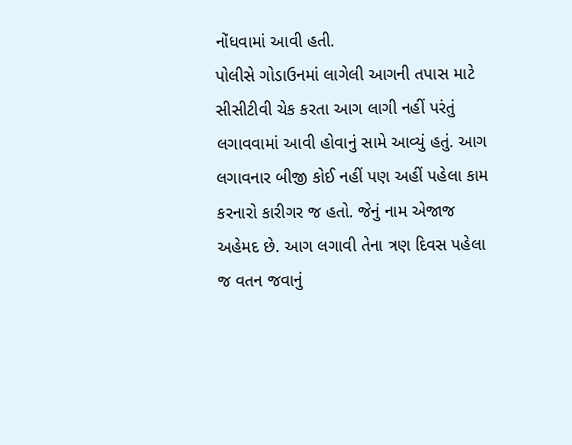નોંધવામાં આવી હતી.
પોલીસે ગોડાઉનમાં લાગેલી આગની તપાસ માટે સીસીટીવી ચેક કરતા આગ લાગી નહીં પરંતું લગાવવામાં આવી હોવાનું સામે આવ્યું હતું. આગ લગાવનાર બીજી કોઈ નહીં પણ અહીં પહેલા કામ કરનારો કારીગર જ હતો. જેનું નામ એજાજ અહેમદ છે. આગ લગાવી તેના ત્રણ દિવસ પહેલા જ વતન જવાનું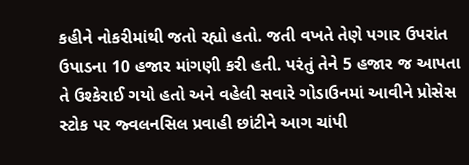કહીને નોકરીમાંથી જતો રહ્યો હતો. જતી વખતે તેણે પગાર ઉપરાંત ઉપાડના 10 હજાર માંગણી કરી હતી. પરંતું તેને 5 હજાર જ આપતા તે ઉશ્કેરાઈ ગયો હતો અને વહેલી સવારે ગોડાઉનમાં આવીને પ્રોસેસ સ્ટોક પર જ્વલનસિલ પ્રવાહી છાંટીને આગ ચાંપી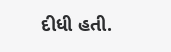દીધી હતી.